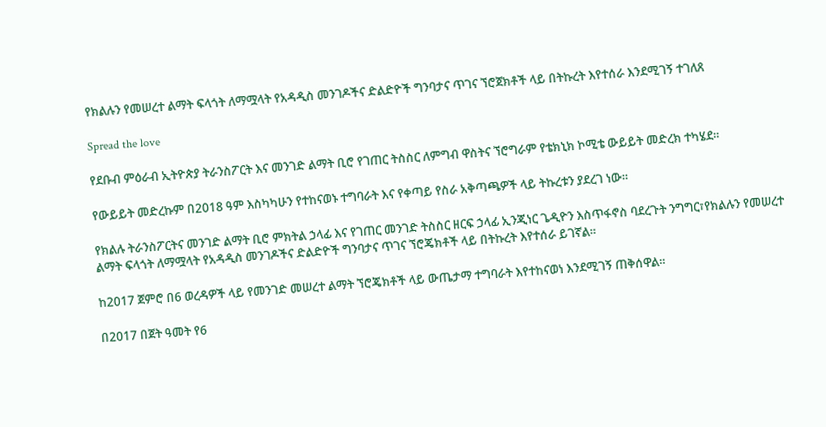የክልሉን የመሠረተ ልማት ፍላጎት ለማሟላት የአዳዲስ መንገዶችና ድልድዮች ግንባታና ጥገና ኘሮጀክቶች ላይ በትኩረት እየተሰራ እንደሚገኝ ተገለጸ

Spread the love

የደቡብ ምዕራብ ኢትዮጵያ ትራንስፖርት እና መንገድ ልማት ቢሮ የገጠር ትስስር ለምግብ ዋስትና ኘሮግራም የቴክኒክ ኮሚቴ ውይይት መድረክ ተካሄደ።

የውይይት መድረኩም በ2018 ዓም እስካካሁን የተከናወኑ ተግባራት እና የቀጣይ የስራ አቅጣጫዎች ላይ ትኩረቱን ያደረገ ነው።

የክልሉ ትራንስፖርትና መንገድ ልማት ቢሮ ምክትል ኃላፊ እና የገጠር መንገድ ትስስር ዘርፍ ኃላፊ ኢንጂነር ጌዲዮን እስጥፋኖስ ባደረጉት ንግግር፣የክልሉን የመሠረተ ልማት ፍላጎት ለማሟላት የአዳዲስ መንገዶችና ድልድዮች ግንባታና ጥገና ኘሮጄክቶች ላይ በትኩረት እየተሰራ ይገኛል።

ከ2017 ጀምሮ በ6 ወረዳዎች ላይ የመንገድ መሠረተ ልማት ኘሮጄክቶች ላይ ውጤታማ ተግባራት እየተከናወነ እንደሚገኝ ጠቅሰዋል።

በ2017 በጀት ዓመት የ6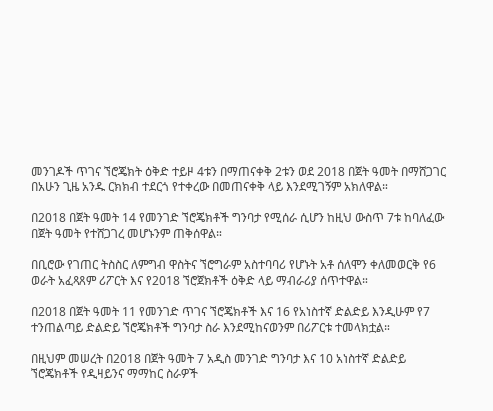መንገዶች ጥገና ኘሮጄክት ዕቅድ ተይዞ 4ቱን በማጠናቀቅ 2ቱን ወደ 2018 በጀት ዓመት በማሸጋገር በአሁን ጊዜ አንዱ ርክክብ ተደርጎ የተቀረው በመጠናቀቅ ላይ እንደሚገኝም አክለዋል።

በ2018 በጀት ዓመት 14 የመንገድ ኘሮጄክቶች ግንባታ የሚሰራ ሲሆን ከዚህ ውስጥ 7ቱ ከባለፈው በጀት ዓመት የተሸጋገረ መሆኑንም ጠቅሰዋል።

በቢሮው የገጠር ትስስር ለምግብ ዋስትና ኘሮግራም አስተባባሪ የሆኑት አቶ ሰለሞን ቀለመወርቅ የ6 ወራት አፈጻጸም ሪፖርት እና የ2018 ኘሮጀክቶች ዕቅድ ላይ ማብራሪያ ሰጥተዋል።

በ2018 በጀት ዓመት 11 የመንገድ ጥገና ኘሮጄክቶች እና 16 የአነስተኛ ድልድይ እንዲሁም የ7 ተንጠልጣይ ድልድይ ኘሮጄክቶች ግንባታ ስራ እንደሚከናወንም በሪፖርቱ ተመላክቷል።

በዚህም መሠረት በ2018 በጀት ዓመት 7 አዲስ መንገድ ግንባታ እና 10 አነስተኛ ድልድይ ኘሮጄክቶች የዲዛይንና ማማከር ስራዎች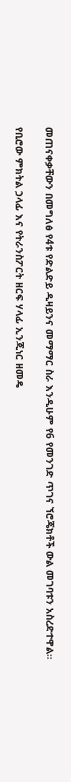መጠናቀቃቸውን በመግለፅ የ4ቱ የድልድይ ዲዛይንና መማማር ስራ እንዲሁም የ6 የመንገድ ጥገና ኘሮጄክቶች ውል መገባቱን አስረድተዋል።

የቢሮው ምክትል ኃላፊ እና የትራንስፖርት ዘርፍ ሃላፊ ኢንጂነር ዘመዴ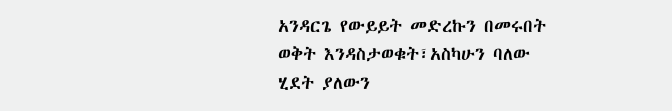አንዳርጌ የውይይት መድረኩን በመሩበት ወቅት እንዳስታወቁት፣አስካሁን ባለው ሂደት ያለውን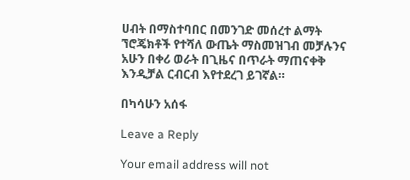ሀብት በማስተባበር በመንገድ መሰረተ ልማት ኘሮጄክቶች የተሻለ ውጤት ማስመዝገብ መቻሉንና አሁን በቀሪ ወራት በጊዜና በጥራት ማጠናቀቅ እንዲቻል ርብርብ እየተደረገ ይገኛል።

በካሳሁን አሰፋ

Leave a Reply

Your email address will not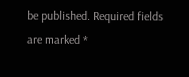be published. Required fields are marked *